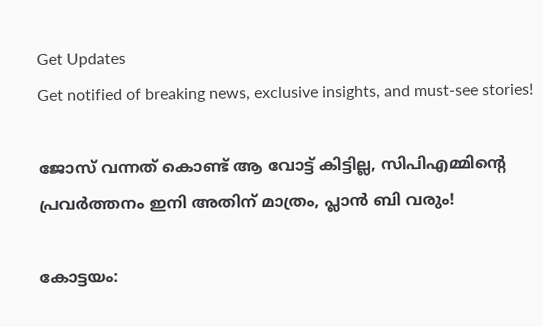Get Updates
Get notified of breaking news, exclusive insights, and must-see stories!

ജോസ് വന്നത് കൊണ്ട് ആ വോട്ട് കിട്ടില്ല, സിപിഎമ്മിന്റെ പ്രവര്‍ത്തനം ഇനി അതിന് മാത്രം, പ്ലാന്‍ ബി വരും!

കോട്ടയം: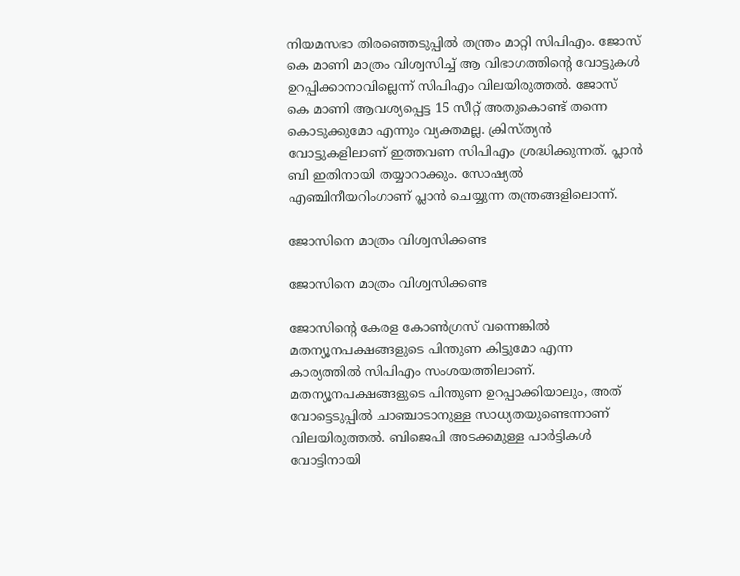നിയമസഭാ തിരഞ്ഞെടുപ്പില്‍ തന്ത്രം മാറ്റി സിപിഎം. ജോസ് കെ മാണി മാത്രം വിശ്വസിച്ച് ആ വിഭാഗത്തിന്റെ വോട്ടുകള്‍ ഉറപ്പിക്കാനാവില്ലെന്ന് സിപിഎം വിലയിരുത്തല്‍. ജോസ് കെ മാണി ആവശ്യപ്പെട്ട 15 സീറ്റ് അതുകൊണ്ട് തന്നെ കൊടുക്കുമോ എന്നും വ്യക്തമല്ല. ക്രിസ്ത്യന്‍ വോട്ടുകളിലാണ് ഇത്തവണ സിപിഎം ശ്രദ്ധിക്കുന്നത്. പ്ലാന്‍ ബി ഇതിനായി തയ്യാറാക്കും. സോഷ്യല്‍ എഞ്ചിനീയറിംഗാണ് പ്ലാന്‍ ചെയ്യുന്ന തന്ത്രങ്ങളിലൊന്ന്.

ജോസിനെ മാത്രം വിശ്വസിക്കണ്ട

ജോസിനെ മാത്രം വിശ്വസിക്കണ്ട

ജോസിന്റെ കേരള കോണ്‍ഗ്രസ് വന്നെങ്കില്‍ മതന്യൂനപക്ഷങ്ങളുടെ പിന്തുണ കിട്ടുമോ എന്ന കാര്യത്തില്‍ സിപിഎം സംശയത്തിലാണ്. മതന്യൂനപക്ഷങ്ങളുടെ പിന്തുണ ഉറപ്പാക്കിയാലും, അത് വോട്ടെടുപ്പില്‍ ചാഞ്ചാടാനുള്ള സാധ്യതയുണ്ടെന്നാണ് വിലയിരുത്തല്‍. ബിജെപി അടക്കമുള്ള പാര്‍ട്ടികള്‍ വോട്ടിനായി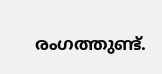രംഗത്തുണ്ട്.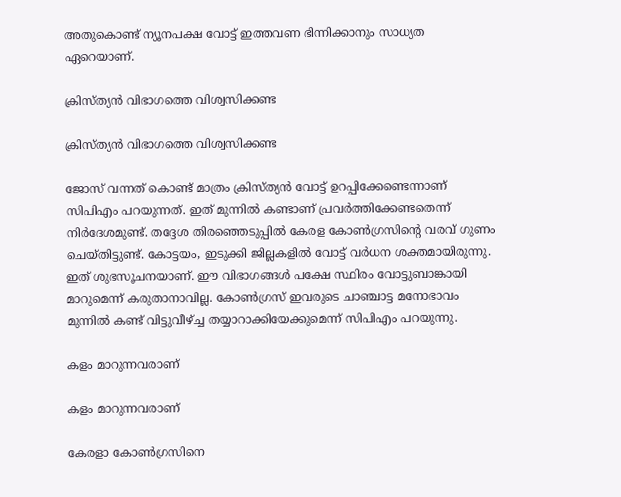അതുകൊണ്ട് ന്യൂനപക്ഷ വോട്ട് ഇത്തവണ ഭിന്നിക്കാനും സാധ്യത ഏറെയാണ്.

ക്രിസ്ത്യന്‍ വിഭാഗത്തെ വിശ്വസിക്കണ്ട

ക്രിസ്ത്യന്‍ വിഭാഗത്തെ വിശ്വസിക്കണ്ട

ജോസ് വന്നത് കൊണ്ട് മാത്രം ക്രിസ്ത്യന്‍ വോട്ട് ഉറപ്പിക്കേണ്ടെന്നാണ് സിപിഎം പറയുന്നത്. ഇത് മുന്നില്‍ കണ്ടാണ് പ്രവര്‍ത്തിക്കേണ്ടതെന്ന് നിര്‍ദേശമുണ്ട്. തദ്ദേശ തിരഞ്ഞെടുപ്പില്‍ കേരള കോണ്‍ഗ്രസിന്റെ വരവ് ഗുണം ചെയ്തിട്ടുണ്ട്. കോട്ടയം, ഇടുക്കി ജില്ലകളില്‍ വോട്ട് വര്‍ധന ശക്തമായിരുന്നു. ഇത് ശുഭസൂചനയാണ്. ഈ വിഭാഗങ്ങള്‍ പക്ഷേ സ്ഥിരം വോട്ടുബാങ്കായി മാറുമെന്ന് കരുതാനാവില്ല. കോണ്‍ഗ്രസ് ഇവരുടെ ചാഞ്ചാട്ട മനോഭാവം മുന്നില്‍ കണ്ട് വിട്ടുവീഴ്ച്ച തയ്യാറാക്കിയേക്കുമെന്ന് സിപിഎം പറയുന്നു.

കളം മാറുന്നവരാണ്

കളം മാറുന്നവരാണ്

കേരളാ കോണ്‍ഗ്രസിനെ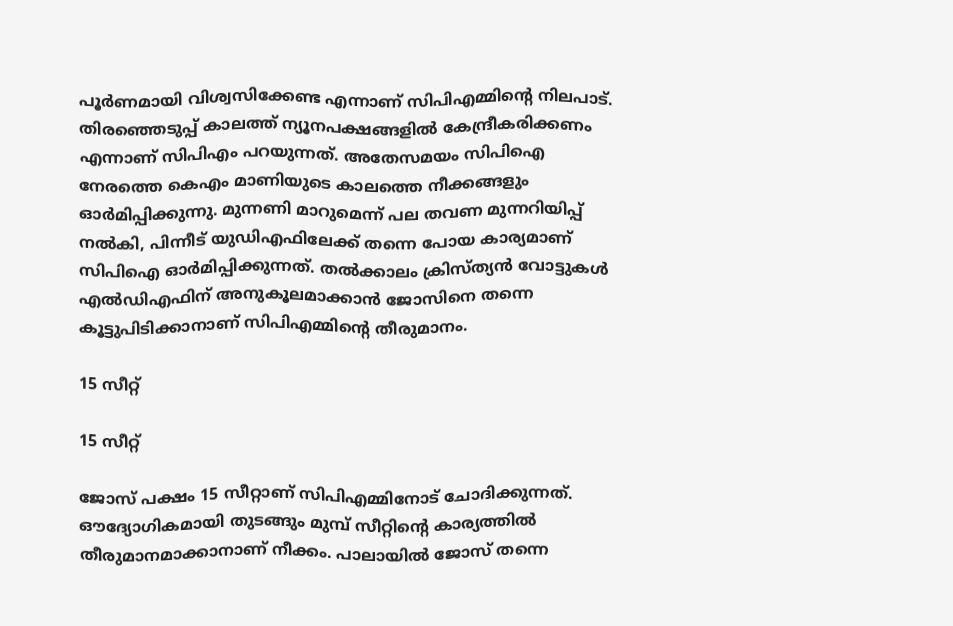പൂര്‍ണമായി വിശ്വസിക്കേണ്ട എന്നാണ് സിപിഎമ്മിന്റെ നിലപാട്. തിരഞ്ഞെടുപ്പ് കാലത്ത് ന്യൂനപക്ഷങ്ങളില്‍ കേന്ദ്രീകരിക്കണം എന്നാണ് സിപിഎം പറയുന്നത്. അതേസമയം സിപിഐ നേരത്തെ കെഎം മാണിയുടെ കാലത്തെ നീക്കങ്ങളും ഓര്‍മിപ്പിക്കുന്നു. മുന്നണി മാറുമെന്ന് പല തവണ മുന്നറിയിപ്പ് നല്‍കി, പിന്നീട് യുഡിഎഫിലേക്ക് തന്നെ പോയ കാര്യമാണ് സിപിഐ ഓര്‍മിപ്പിക്കുന്നത്. തല്‍ക്കാലം ക്രിസ്ത്യന്‍ വോട്ടുകള്‍ എല്‍ഡിഎഫിന് അനുകൂലമാക്കാന്‍ ജോസിനെ തന്നെ കൂട്ടുപിടിക്കാനാണ് സിപിഎമ്മിന്റെ തീരുമാനം.

15 സീറ്റ്

15 സീറ്റ്

ജോസ് പക്ഷം 15 സീറ്റാണ് സിപിഎമ്മിനോട് ചോദിക്കുന്നത്. ഔദ്യോഗികമായി തുടങ്ങും മുമ്പ് സീറ്റിന്റെ കാര്യത്തില്‍ തീരുമാനമാക്കാനാണ് നീക്കം. പാലായില്‍ ജോസ് തന്നെ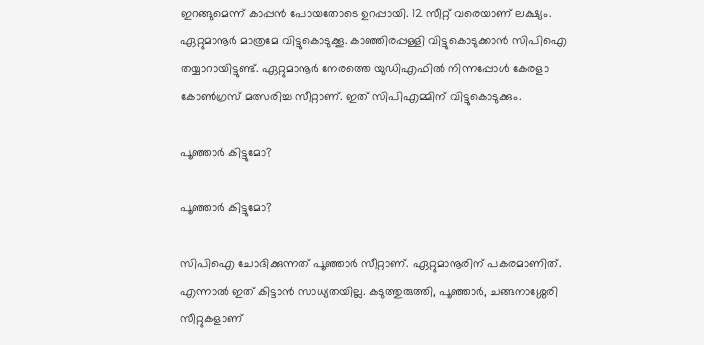ഇറങ്ങുമെന്ന് കാപ്പന്‍ പോയതോടെ ഉറപ്പായി. 12 സീറ്റ് വരെയാണ് ലക്ഷ്യം. ഏറ്റുമാനൂര്‍ മാത്രമേ വിട്ടുകൊടുക്കൂ. കാഞ്ഞിരപ്പള്ളി വിട്ടുകൊടുക്കാന്‍ സിപിഐ തയ്യാറായിട്ടുണ്ട്. ഏറ്റുമാനൂര്‍ നേരത്തെ യുഡിഎഫില്‍ നിന്നപ്പോള്‍ കേരളാ കോണ്‍ഗ്രസ് മത്സരിച്ച സീറ്റാണ്. ഇത് സിപിഎമ്മിന് വിട്ടുകൊടുക്കും.

പൂഞ്ഞാര്‍ കിട്ടുമോ?

പൂഞ്ഞാര്‍ കിട്ടുമോ?

സിപിഐ ചോദിക്കുന്നത് പൂഞ്ഞാര്‍ സീറ്റാണ്. ഏറ്റുമാനൂരിന് പകരമാണിത്. എന്നാല്‍ ഇത് കിട്ടാന്‍ സാധ്യതയില്ല. കടുത്തുരുത്തി, പൂഞ്ഞാര്‍, ചങ്ങനാശ്ശേരി സീറ്റുകളാണ്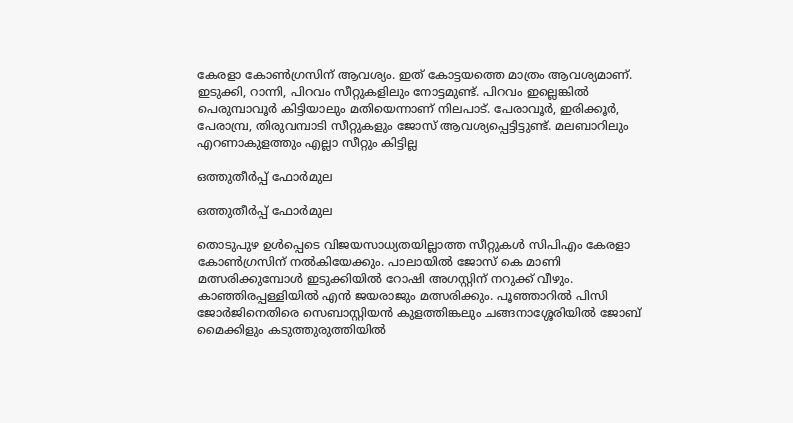കേരളാ കോണ്‍ഗ്രസിന് ആവശ്യം. ഇത് കോട്ടയത്തെ മാത്രം ആവശ്യമാണ്. ഇടുക്കി, റാന്നി, പിറവം സീറ്റുകളിലും നോട്ടമുണ്ട്. പിറവം ഇല്ലെങ്കില്‍ പെരുമ്പാവൂര്‍ കിട്ടിയാലും മതിയെന്നാണ് നിലപാട്. പേരാവൂര്‍, ഇരിക്കൂര്‍, പേരാമ്പ്ര, തിരുവമ്പാടി സീറ്റുകളും ജോസ് ആവശ്യപ്പെട്ടിട്ടുണ്ട്. മലബാറിലും എറണാകുളത്തും എല്ലാ സീറ്റും കിട്ടില്ല

ഒത്തുതീര്‍പ്പ് ഫോര്‍മുല

ഒത്തുതീര്‍പ്പ് ഫോര്‍മുല

തൊടുപുഴ ഉള്‍പ്പെടെ വിജയസാധ്യതയില്ലാത്ത സീറ്റുകള്‍ സിപിഎം കേരളാ കോണ്‍ഗ്രസിന് നല്‍കിയേക്കും. പാലായില്‍ ജോസ് കെ മാണി മത്സരിക്കുമ്പോള്‍ ഇടുക്കിയില്‍ റോഷി അഗസ്റ്റിന് നറുക്ക് വീഴും. കാഞ്ഞിരപ്പള്ളിയില്‍ എന്‍ ജയരാജും മത്സരിക്കും. പൂഞ്ഞാറില്‍ പിസി ജോര്‍ജിനെതിരെ സെബാസ്റ്റിയന്‍ കുളത്തിങ്കലും ചങ്ങനാശ്ശേരിയില്‍ ജോബ് മൈക്കിളും കടുത്തുരുത്തിയില്‍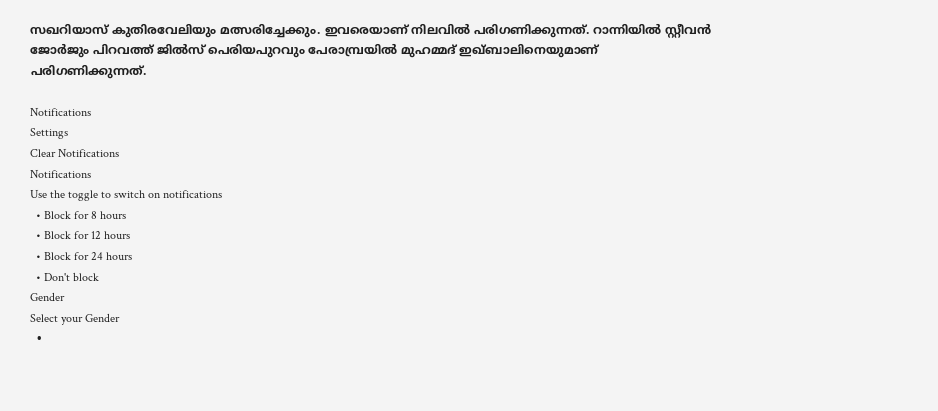സഖറിയാസ് കുതിരവേലിയും മത്സരിച്ചേക്കും. ഇവരെയാണ് നിലവില്‍ പരിഗണിക്കുന്നത്. റാന്നിയില്‍ സ്റ്റീവന്‍ ജോര്‍ജും പിറവത്ത് ജില്‍സ് പെരിയപുറവും പേരാമ്പ്രയില്‍ മുഹമ്മദ് ഇഖ്ബാലിനെയുമാണ് പരിഗണിക്കുന്നത്.

Notifications
Settings
Clear Notifications
Notifications
Use the toggle to switch on notifications
  • Block for 8 hours
  • Block for 12 hours
  • Block for 24 hours
  • Don't block
Gender
Select your Gender
  •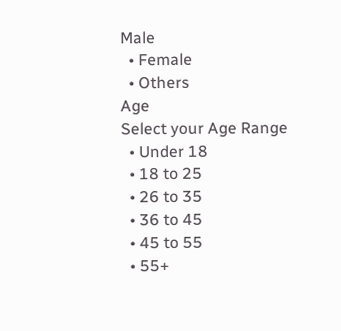Male
  • Female
  • Others
Age
Select your Age Range
  • Under 18
  • 18 to 25
  • 26 to 35
  • 36 to 45
  • 45 to 55
  • 55+